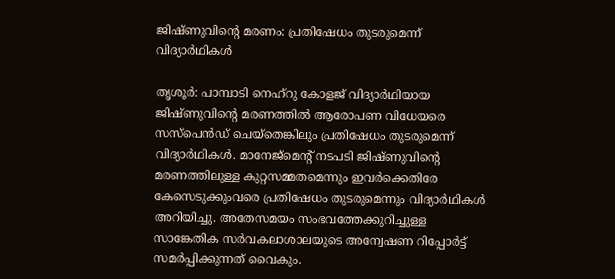ജിഷ്ണുവിന്റെ മരണം: പ്രതിഷേധം തുടരുമെന്ന് വിദ്യാര്‍ഥികള്‍

തൃശൂര്‍: പാമ്പാടി നെഹ്‌റു കോളജ് വിദ്യാര്‍ഥിയായ ജിഷ്ണുവിന്റെ മരണത്തില്‍ ആരോപണ വിധേയരെ സസ്‌പെന്‍ഡ് ചെയ്‌തെങ്കിലും പ്രതിഷേധം തുടരുമെന്ന് വിദ്യാര്‍ഥികള്‍. മാനേജ്‌മെന്റ് നടപടി ജിഷ്ണുവിന്റെ മരണത്തിലുള്ള കുറ്റസമ്മതമെന്നും ഇവര്‍ക്കെതിരേ കേസെടുക്കുംവരെ പ്രതിഷേധം തുടരുമെന്നും വിദ്യാര്‍ഥികള്‍ അറിയിച്ചു. അതേസമയം സംഭവത്തേക്കുറിച്ചുള്ള സാങ്കേതിക സര്‍വകലാശാലയുടെ അന്വേഷണ റിപ്പോര്‍ട്ട് സമര്‍പ്പിക്കുന്നത് വൈകും.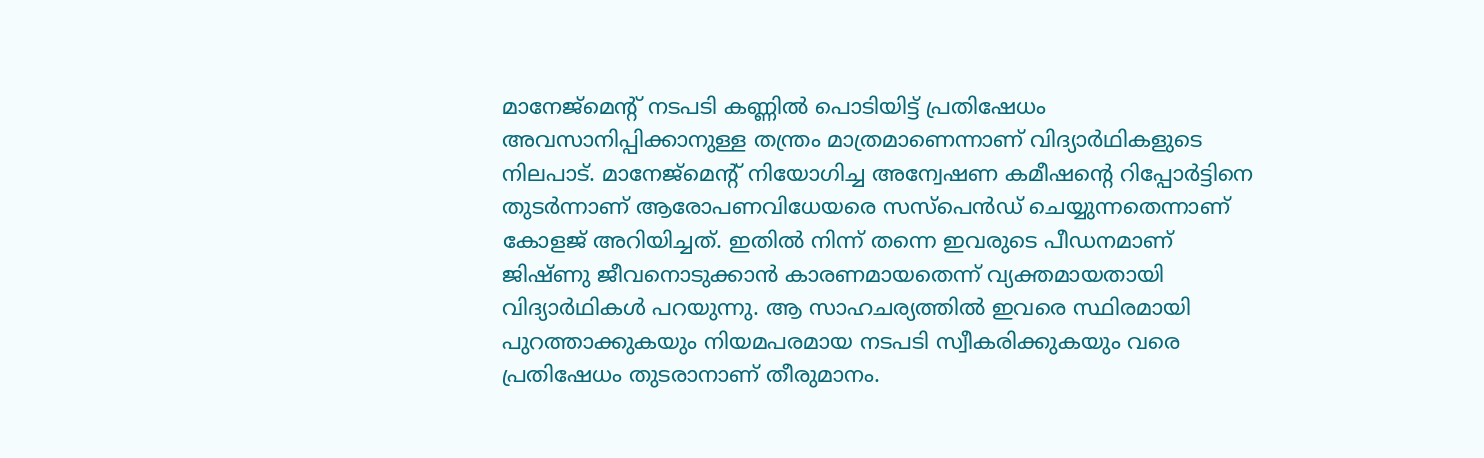മാനേജ്‌മെന്റ് നടപടി കണ്ണില്‍ പൊടിയിട്ട് പ്രതിഷേധം അവസാനിപ്പിക്കാനുള്ള തന്ത്രം മാത്രമാണെന്നാണ് വിദ്യാര്‍ഥികളുടെ നിലപാട്. മാനേജ്‌മെന്റ് നിയോഗിച്ച അന്വേഷണ കമീഷന്റെ റിപ്പോര്‍ട്ടിനെ തുടര്‍ന്നാണ് ആരോപണവിധേയരെ സസ്‌പെന്‍ഡ് ചെയ്യുന്നതെന്നാണ് കോളജ് അറിയിച്ചത്. ഇതില്‍ നിന്ന് തന്നെ ഇവരുടെ പീഡനമാണ് ജിഷ്ണു ജീവനൊടുക്കാന്‍ കാരണമായതെന്ന് വ്യക്തമായതായി വിദ്യാര്‍ഥികള്‍ പറയുന്നു. ആ സാഹചര്യത്തില്‍ ഇവരെ സ്ഥിരമായി പുറത്താക്കുകയും നിയമപരമായ നടപടി സ്വീകരിക്കുകയും വരെ പ്രതിഷേധം തുടരാനാണ് തീരുമാനം.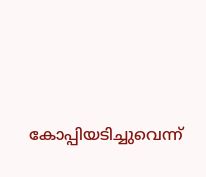കോപ്പിയടിച്ചുവെന്ന്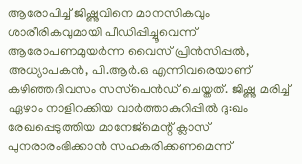ആരോപിച്ച് ജിഷ്ണുവിനെ മാനസികവും ശാരീരികവുമായി പീഡിപ്പിച്ചൂവെന്ന് ആരോപണമുയര്‍ന്ന വൈസ് പ്രിന്‍സിപ്പല്‍, അധ്യാപകന്‍, പി.ആര്‍.ഒ എന്നിവരെയാണ് കഴിഞ്ഞദിവസം സസ്‌പെന്‍ഡ് ചെയ്തത്. ജിഷ്ണു മരിച്ച് ഏഴാം നാളിറക്കിയ വാര്‍ത്താകുറിപ്പില്‍ ദു:ഖം രേഖപ്പെടുത്തിയ മാനേജ്‌മെന്റ് ക്ലാസ് പുനരാരംഭിക്കാന്‍ സഹകരിക്കണമെന്ന്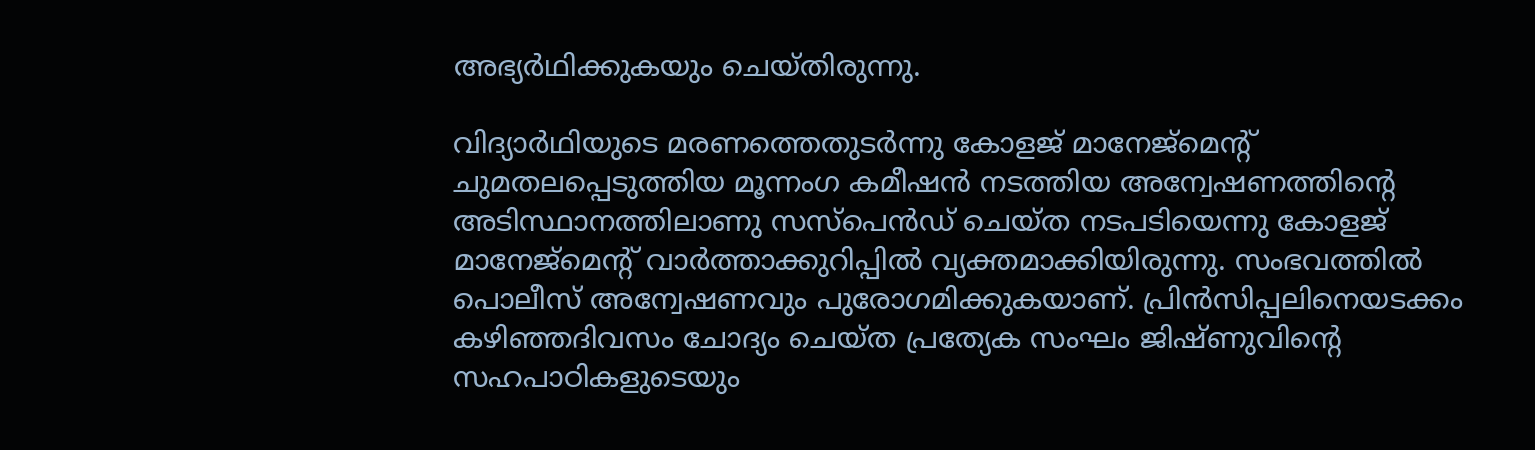അഭ്യര്‍ഥിക്കുകയും ചെയ്തിരുന്നു.

വിദ്യാര്‍ഥിയുടെ മരണത്തെതുടര്‍ന്നു കോളജ് മാനേജ്‌മെന്റ് ചുമതലപ്പെടുത്തിയ മൂന്നംഗ കമീഷന്‍ നടത്തിയ അന്വേഷണത്തിന്റെ അടിസ്ഥാനത്തിലാണു സസ്‌പെന്‍ഡ് ചെയ്ത നടപടിയെന്നു കോളജ് മാനേജ്‌മെന്റ് വാര്‍ത്താക്കുറിപ്പില്‍ വ്യക്തമാക്കിയിരുന്നു. സംഭവത്തില്‍ പൊലീസ് അന്വേഷണവും പുരോഗമിക്കുകയാണ്. പ്രിന്‍സിപ്പലിനെയടക്കം കഴിഞ്ഞദിവസം ചോദ്യം ചെയ്ത പ്രത്യേക സംഘം ജിഷ്ണുവിന്റെ സഹപാഠികളുടെയും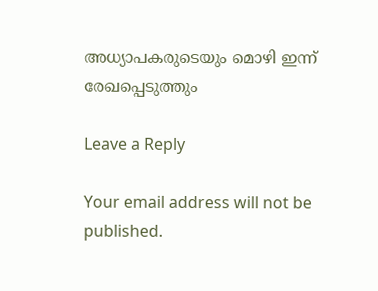അധ്യാപകരുടെയും മൊഴി ഇന്ന് രേഖപ്പെടുത്തും

Leave a Reply

Your email address will not be published.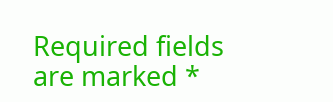Required fields are marked *